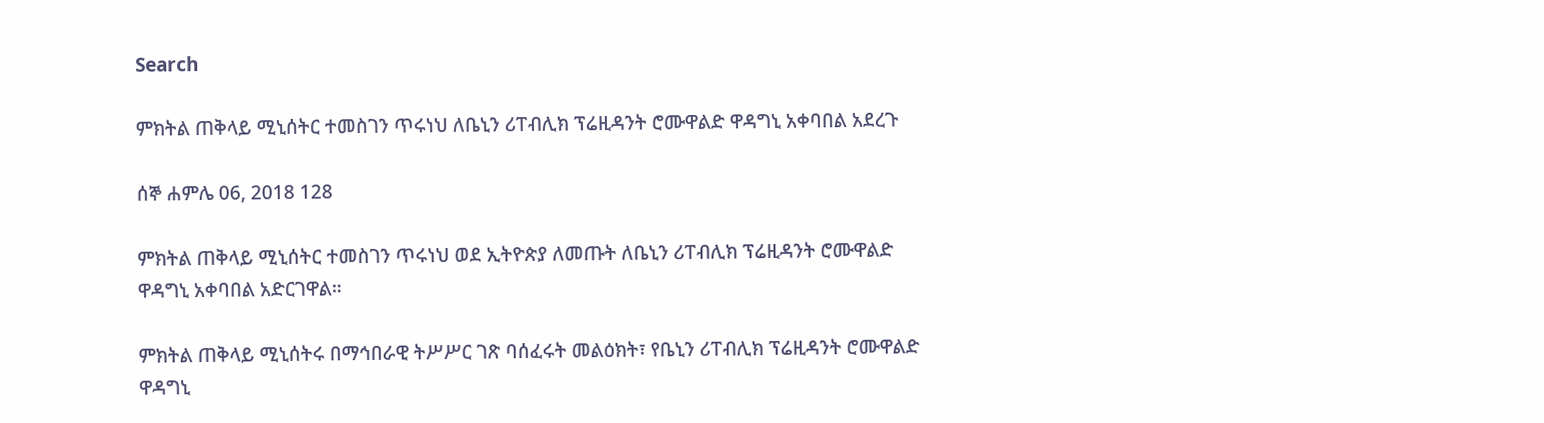Search

ምክትል ጠቅላይ ሚኒሰትር ተመስገን ጥሩነህ ለቤኒን ሪፐብሊክ ፕሬዚዳንት ሮሙዋልድ ዋዳግኒ አቀባበል አደረጉ

ሰኞ ሐምሌ 06, 2018 128

ምክትል ጠቅላይ ሚኒሰትር ተመስገን ጥሩነህ ወደ ኢትዮጵያ ለመጡት ለቤኒን ሪፐብሊክ ፕሬዚዳንት ሮሙዋልድ ዋዳግኒ አቀባበል አድርገዋል።

ምክትል ጠቅላይ ሚኒሰትሩ በማኅበራዊ ትሥሥር ገጽ ባሰፈሩት መልዕክት፣ የቤኒን ሪፐብሊክ ፕሬዚዳንት ሮሙዋልድ ዋዳግኒ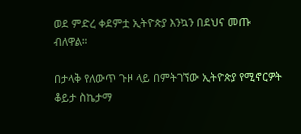ወደ ምድረ ቀደምቷ ኢትዮጵያ እንኳን በደህና መጡ ብለዋል።

በታላቅ የለውጥ ጉዞ ላይ በምትገኘው ኢትዮጵያ የሚኖርዎት ቆይታ ስኬታማ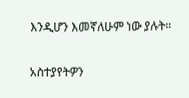እንዲሆን እመኛለሁም ነው ያሉት።

አስተያየትዎን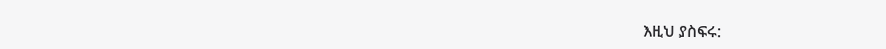እዚህ ያስፍሩ: